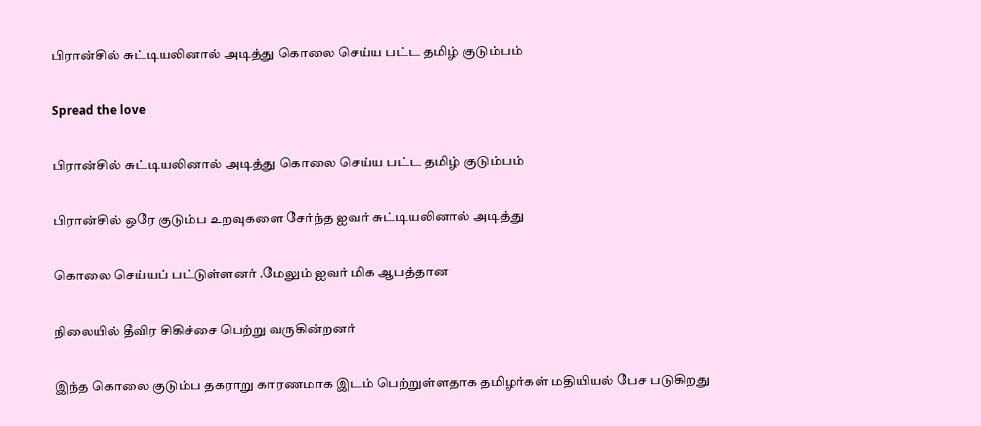பிரான்சில் சுட்டியலினால் அடித்து கொலை செய்ய பட்ட தமிழ் குடும்பம்

Spread the love

பிரான்சில் சுட்டியலினால் அடித்து கொலை செய்ய பட்ட தமிழ் குடும்பம்

பிரான்சில் ஒரே குடும்ப உறவுகளை சேர்ந்த ஐவர் சுட்டியலினால் அடித்து

கொலை செய்யப் பட்டுள்ளனர் .மேலும் ஐவர் மிக ஆபத்தான

நிலையில் தீவிர சிகிச்சை பெற்று வருகின்றனர்

இந்த கொலை குடும்ப தகராறு காரணமாக இடம் பெற்றுள்ளதாக தமிழர்கள் மதியியல் பேச படுகிறது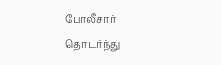போலீசார் தொடர்ந்து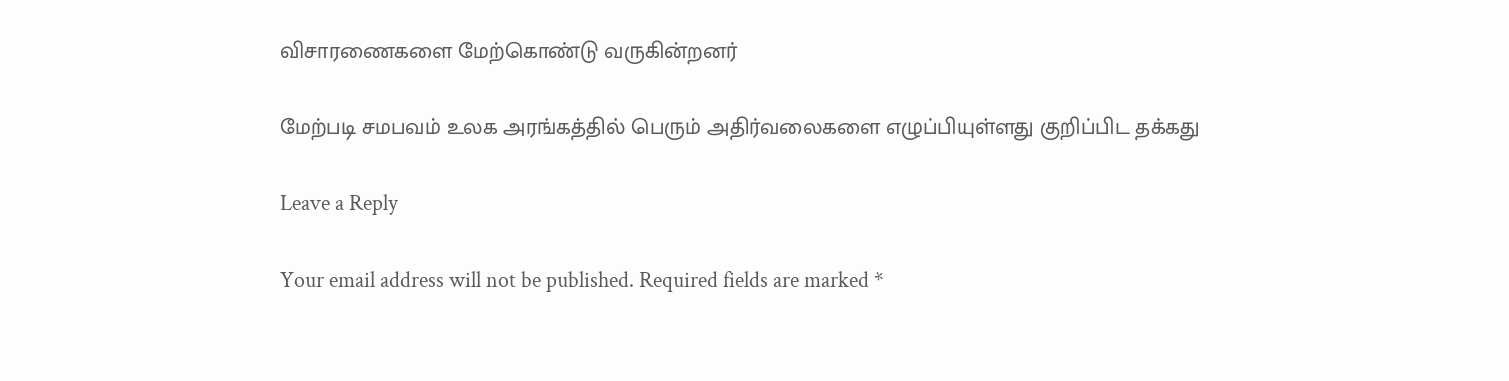விசாரணைகளை மேற்கொண்டு வருகின்றனர்

மேற்படி சமபவம் உலக அரங்கத்தில் பெரும் அதிர்வலைகளை எழுப்பியுள்ளது குறிப்பிட தக்கது

Leave a Reply

Your email address will not be published. Required fields are marked *